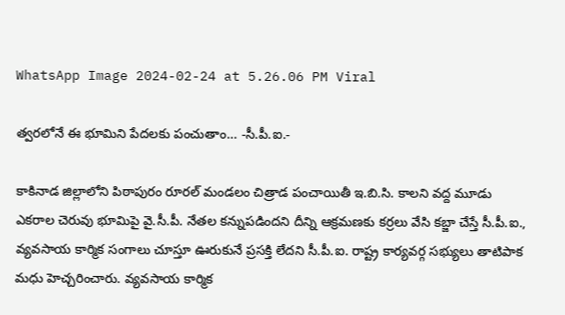WhatsApp Image 2024-02-24 at 5.26.06 PM Viral

త్వరలోనే ఈ భూమిని పేదలకు పంచుతాం… -సీ.పీ.ఐ.-

కాకినాడ జిల్లాలోని పిఠాపురం రూరల్ మండలం చిత్రాడ పంచాయితీ ఇ.బి.సి. కాలని వద్ద మూడు ఎకరాల చెరువు భూమిపై వై.సీ.పీ. నేతల కన్నుపడిందని దీన్ని ఆక్రమణకు కర్రలు వేసి కబ్జా చేస్తే సీ.పీ.ఐ., వ్యవసాయ కార్మిక సంగాలు చూస్తూ ఊరుకునే ప్రసక్తి లేదని సీ.పీ.ఐ. రాష్ట్ర కార్యవర్గ సభ్యులు తాటిపాక మధు హెచ్చరించారు. వ్యవసాయ కార్మిక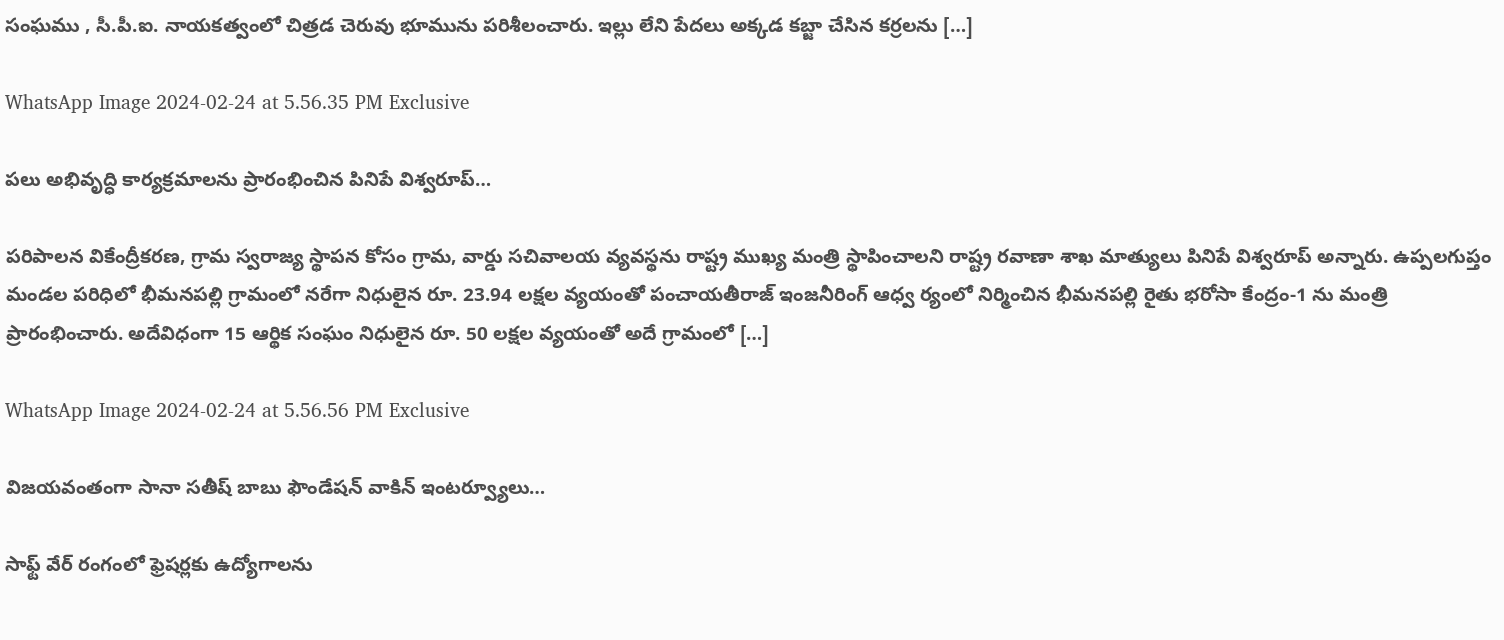సంఘము , సీ.పీ.ఐ. నాయకత్వంలో చిత్రడ చెరువు భూమును పరిశీలంచారు. ఇల్లు లేని పేదలు అక్కడ కబ్జా చేసిన కర్రలను […]

WhatsApp Image 2024-02-24 at 5.56.35 PM Exclusive

పలు అభివృద్ధి కార్యక్రమాలను ప్రారంభించిన పినిపే విశ్వరూప్…

పరిపాలన వికేంద్రీకరణ, గ్రామ స్వరాజ్య స్థాపన కోసం గ్రామ, వార్డు సచివాలయ వ్యవస్థను రాష్ట్ర ముఖ్య మంత్రి స్థాపించాలని రాష్ట్ర రవాణా శాఖ మాత్యులు పినిపే విశ్వరూప్ అన్నారు. ఉప్పలగుప్తం మండల పరిధిలో భీమనపల్లి గ్రామంలో నరేగా నిధులైన రూ. 23.94 లక్షల వ్యయంతో పంచాయతీరాజ్ ఇంజనీరింగ్ ఆధ్వ ర్యంలో నిర్మించిన భీమనపల్లి రైతు భరోసా కేంద్రం-1 ను మంత్రి ప్రారంభించారు. అదేవిధంగా 15 ఆర్థిక సంఘం నిధులైన రూ. 50 లక్షల వ్యయంతో అదే గ్రామంలో […]

WhatsApp Image 2024-02-24 at 5.56.56 PM Exclusive

విజయవంతంగా సానా సతీష్ బాబు ఫౌండేషన్ వాకిన్ ఇంటర్వ్యూలు…

సాఫ్ట్ వేర్ రంగంలో ఫ్రెషర్లకు ఉద్యోగాలను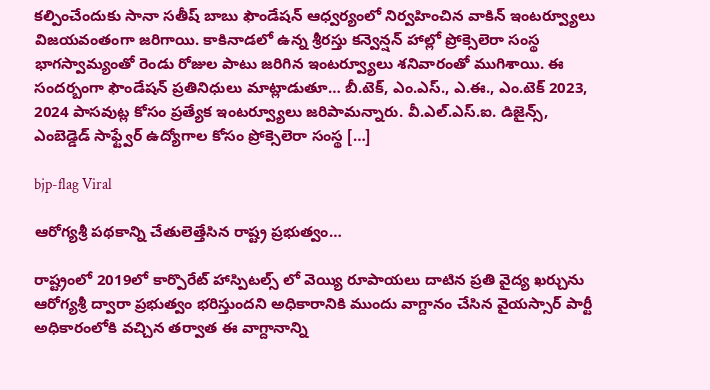కల్పించేందుకు సానా సతీష్ బాబు ఫౌండేషన్ ఆధ్వర్యంలో నిర్వహించిన వాకిన్ ఇంటర్వ్యూలు విజయవంతంగా జరిగాయి. కాకినాడలో ఉన్న శ్రీరస్తు కన్వెన్షన్ హాల్లో ప్రోక్సెలెరా సంస్థ భాగస్వామ్యంతో రెండు రోజుల పాటు జరిగిన ఇంటర్వ్యూలు శనివారంతో ముగిశాయి. ఈ సందర్బంగా ఫౌండేషన్ ప్రతినిధులు మాట్లాడుతూ… బీ.టెక్, ఎం.ఎస్., ఎ.ఈ., ఎం.టెక్ 2023, 2024 పాసవుట్ల కోసం ప్రత్యేక ఇంటర్వ్యూలు జరిపామన్నారు. వీ.ఎల్.ఎస్.ఐ. డిజైన్స్, ఎంబెడ్డెడ్ సాఫ్ట్వేర్ ఉద్యోగాల కోసం ప్రోక్సెలెరా సంస్థ […]

bjp-flag Viral

ఆరోగ్యశ్రీ పథకాన్ని చేతులెత్తేసిన రాష్ట్ర ప్రభుత్వం…

రాష్ట్రంలో 2019లో కార్పొరేట్ హాస్పిటల్స్ లో వెయ్యి రూపాయలు దాటిన ప్రతి వైద్య ఖర్చును ఆరోగ్యశ్రీ ద్వారా ప్రభుత్వం భరిస్తుందని అధికారానికి ముందు వాగ్దానం చేసిన వైయస్సార్ పార్టీ అధికారంలోకి వచ్చిన తర్వాత ఈ వాగ్దానాన్ని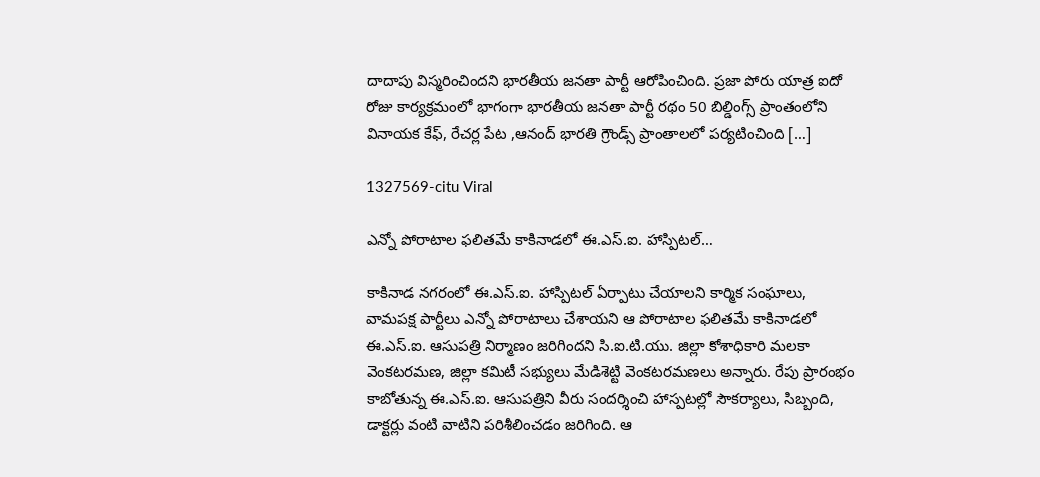దాదాపు విస్మరించిందని భారతీయ జనతా పార్టీ ఆరోపించింది. ప్రజా పోరు యాత్ర ఐదో రోజు కార్యక్రమంలో భాగంగా భారతీయ జనతా పార్టీ రథం 50 బిల్డింగ్స్ ప్రాంతంలోని వినాయక కేఫ్, రేచర్ల పేట ,ఆనంద్ భారతి గ్రౌండ్స్ ప్రాంతాలలో పర్యటించింది […]

1327569-citu Viral

ఎన్నో పోరాటాల ఫలితమే కాకినాడలో ఈ.ఎస్.ఐ. హాస్పిటల్…

కాకినాడ నగరంలో ఈ.ఎస్.ఐ. హాస్పిటల్ ఏర్పాటు చేయాలని కార్మిక సంఘాలు, వామపక్ష పార్టీలు ఎన్నో పోరాటాలు చేశాయని ఆ పోరాటాల ఫలితమే కాకినాడలో ఈ.ఎస్.ఐ. ఆసుపత్రి నిర్మాణం జరిగిందని సి.ఐ.టి.యు. జిల్లా కోశాధికారి మలకా వెంకటరమణ, జిల్లా కమిటీ సభ్యులు మేడిశెట్టి వెంకటరమణలు అన్నారు. రేపు ప్రారంభం కాబోతున్న ఈ.ఎస్.ఐ. ఆసుపత్రిని వీరు సందర్శించి హాస్పటల్లో సౌకర్యాలు, సిబ్బంది, డాక్టర్లు వంటి వాటిని పరిశీలించడం జరిగింది. ఆ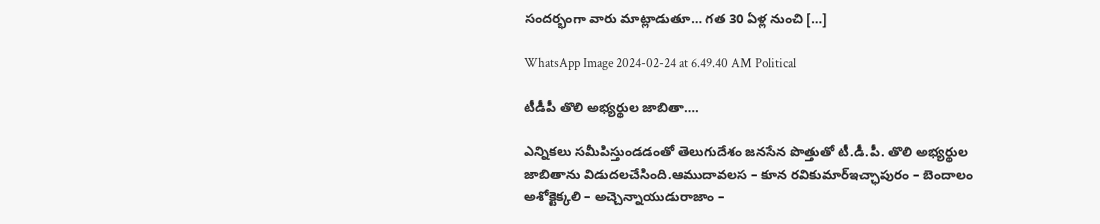సందర్భంగా వారు మాట్లాడుతూ… గత 30 ఏళ్ల నుంచి […]

WhatsApp Image 2024-02-24 at 6.49.40 AM Political

టీడీపీ తొలి అభ్యర్థుల జాబితా….

ఎన్నికలు సమీపిస్తుండడంతో తెలుగుదేశం జనసేన పొత్తుతో టీ.డీ.పీ. తొలి అభ్యర్థుల జాబితాను విడుదలచేసింది.ఆముదావలస – కూన రవికుమార్ఇచ్ఛాపురం – బెందాలం అశోక్టెక్కలి – అచ్చెన్నాయుడురాజాం –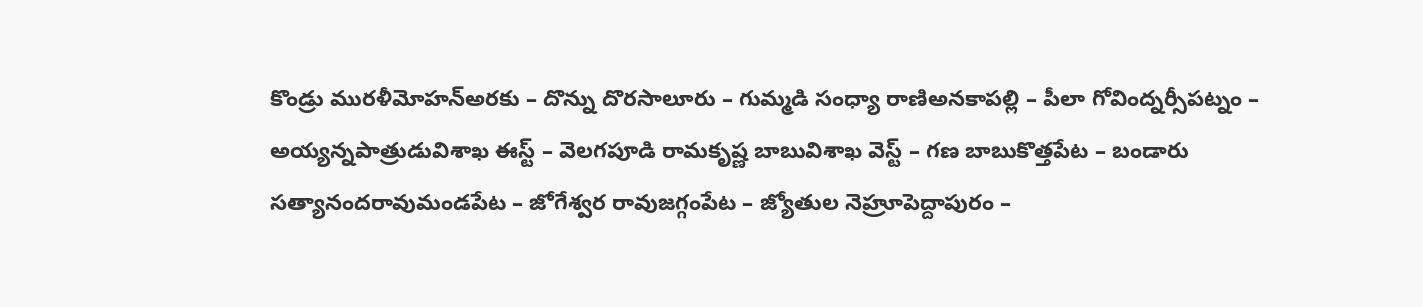కొండ్రు మురళీమోహన్అరకు – దొన్ను దొరసాలూరు – గుమ్మడి సంధ్యా రాణిఅనకాపల్లి – పీలా గోవింద్నర్సీపట్నం – అయ్యన్నపాత్రుడువిశాఖ ఈస్ట్ – వెలగపూడి రామకృష్ణ బాబువిశాఖ వెస్ట్ – గణ బాబుకొత్తపేట – బండారు సత్యానందరావుమండపేట – జోగేశ్వర రావుజగ్గంపేట – జ్యోతుల నెహ్రూపెద్దాపురం –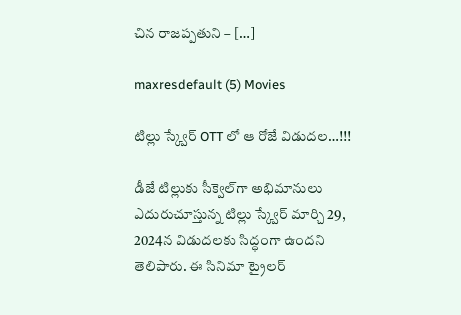చిన రాజప్పతుని – […]

maxresdefault (5) Movies

టిల్లు స్క్వేర్ OTT లో ఆ రోజే విడుదల…!!!

డీజే టిల్లుకు సీక్వెల్‌గా అభిమానులు ఎదురుచూస్తున్న టిల్లు స్క్వేర్ మార్చి 29, 2024న విడుదలకు సిద్ధంగా ఉందని తెలిపారు. ఈ సినిమా ట్రైలర్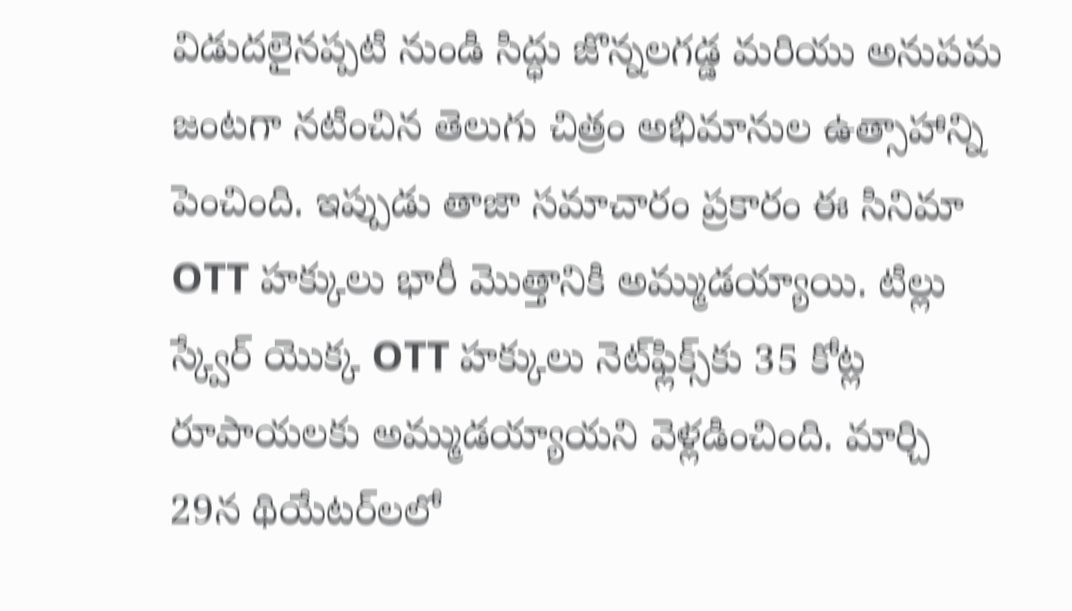విడుదలైనప్పటి నుండి సిద్ధు జొన్నలగడ్డ మరియు అనుపమ జంటగా నటించిన తెలుగు చిత్రం అభిమానుల ఉత్సాహాన్ని పెంచింది. ఇప్పుడు తాజా సమాచారం ప్రకారం ఈ సినిమా OTT హక్కులు భారీ మొత్తానికి అమ్ముడయ్యాయి. టిల్లు స్క్వేర్ యొక్క OTT హక్కులు నెట్‌ఫ్లిక్స్‌కు 35 కోట్ల రూపాయలకు అమ్ముడయ్యాయని వెళ్లడించింది. మార్చి 29న థియేటర్‌లలో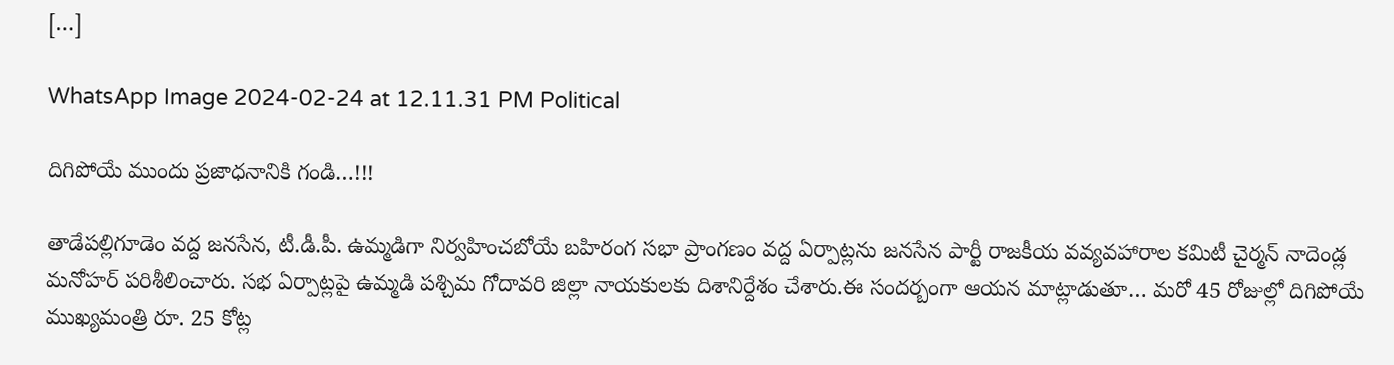[…]

WhatsApp Image 2024-02-24 at 12.11.31 PM Political

దిగిపోయే ముందు ప్రజాధనానికి గండి…!!!

తాడేపల్లిగూడెం వద్ద జనసేన, టీ.డీ.పీ. ఉమ్మడిగా నిర్వహించబోయే బహిరంగ సభా ప్రాంగణం వద్ద ఏర్పాట్లను జనసేన పార్టీ రాజకీయ వవ్యవహారాల కమిటీ చైర్మన్ నాదెండ్ల మనోహర్ పరిశీలించారు. సభ ఏర్పాట్లపై ఉమ్మడి పశ్చిమ గోదావరి జిల్లా నాయకులకు దిశానిర్దేశం చేశారు.ఈ సందర్బంగా ఆయన మాట్లాడుతూ… మరో 45 రోజుల్లో దిగిపోయే ముఖ్యమంత్రి రూ. 25 కోట్ల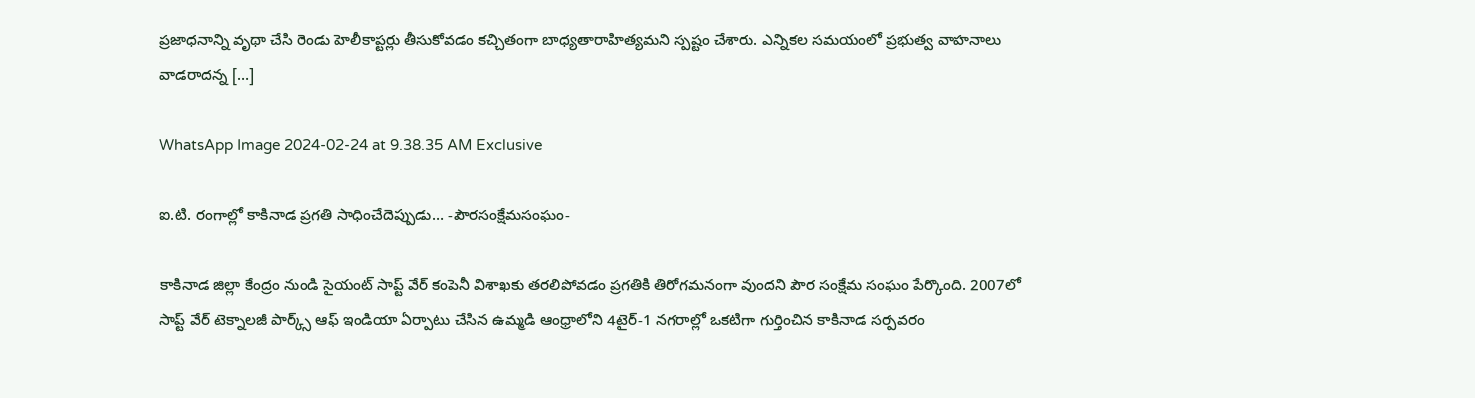ప్రజాధనాన్ని వృథా చేసి రెండు హెలీకాప్టర్లు తీసుకోవడం కచ్చితంగా బాధ్యతారాహిత్యమని స్పష్టం చేశారు. ఎన్నికల సమయంలో ప్రభుత్వ వాహనాలు వాడరాదన్న […]

WhatsApp Image 2024-02-24 at 9.38.35 AM Exclusive

ఐ.టి. రంగాల్లో కాకినాడ ప్రగతి సాధించేదెప్పుడు… -పౌరసంక్షేమసంఘం-

కాకినాడ జిల్లా కేంద్రం నుండి సైయంట్ సాప్ట్ వేర్ కంపెనీ విశాఖకు తరలిపోవడం ప్రగతికి తిరోగమనంగా వుందని పౌర సంక్షేమ సంఘం పేర్కొంది. 2007లో సాప్ట్ వేర్ టెక్నాలజీ పార్క్స్ ఆఫ్ ఇండియా ఏర్పాటు చేసిన ఉమ్మడి ఆంధ్రాలోని 4టైర్-1 నగరాల్లో ఒకటిగా గుర్తించిన కాకినాడ సర్పవరం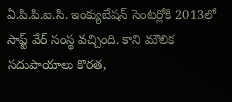ఏ.పి.పి.ఐ.సి. ఇంక్యుబేషన్ సెంటర్లోకి 2013లో సాప్ట్ వేర్ సంస్థ వచ్చింది. కాని మౌలిక సదుపాయాలు కొరత,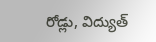రోడ్లు, విద్యుత్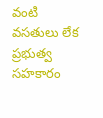వంటి వసతులు లేక ప్రభుత్వ సహకారం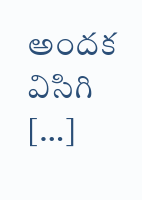అందక విసిగి […]